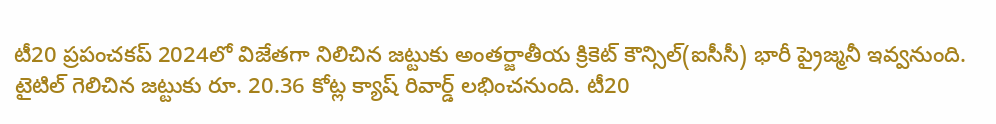టీ20 ప్రపంచకప్ 2024లో విజేతగా నిలిచిన జట్టుకు అంతర్జాతీయ క్రికెట్ కౌన్సిల్(ఐసీసీ) భారీ ప్రైజ్మనీ ఇవ్వనుంది. టైటిల్ గెలిచిన జట్టుకు రూ. 20.36 కోట్ల క్యాష్ రివార్డ్ లభించనుంది. టీ20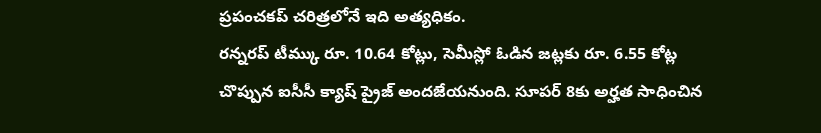ప్రపంచకప్ చరిత్రలోనే ఇది అత్యధికం.
రన్నరప్ టీమ్కు రూ. 10.64 కోట్లు, సెమీస్లో ఓడిన జట్లకు రూ. 6.55 కోట్ల చొప్పున ఐసీసీ క్యాష్ ప్రైజ్ అందజేయనుంది. సూపర్ 8కు అర్హత సాధించిన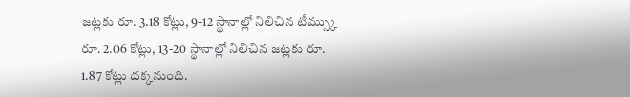జట్లకు రూ. 3.18 కోట్లు, 9-12 స్థానాల్లో నిలిచిన టీమ్స్కు రూ. 2.06 కోట్లు, 13-20 స్థానాల్లో నిలిచిన జట్లకు రూ. 1.87 కోట్లు దక్కనుంది.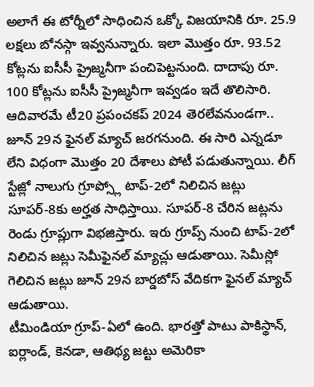అలాగే ఈ టోర్నీలో సాధించిన ఒక్కో విజయానికి రూ. 25.9 లక్షలు బోనస్గా ఇవ్వనున్నారు. ఇలా మొత్తం రూ. 93.52 కోట్లను ఐసీసీ ప్రైజ్మనీగా పంచిపెట్టనుంది. దాదాపు రూ. 100 కోట్లను ఐసీసీ ప్రైజ్మనీగా ఇవ్వడం ఇదే తొలిసారి.
ఆదివారమే టీ20 ప్రపంచకప్ 2024 తెరలేవనుండగా.. జూన్ 29న ఫైనల్ మ్యాచ్ జరగనుంది. ఈ సారి ఎన్నడూ లేని విధంగా మొత్తం 20 దేశాలు పోటీ పడుతున్నాయి. లీగ్ స్టేజ్లో నాలుగు గ్రూప్స్లో టాప్-2లో నిలిచిన జట్లు సూపర్-8కు అర్హత సాధిస్తాయి. సూపర్-8 చేరిన జట్లను రెండు గ్రూప్లుగా విభజిస్తారు. ఇరు గ్రూప్స్ నుంచి టాప్-2లో నిలిచిన జట్లు సెమీఫైనల్ మ్యాచ్లు ఆడుతాయి. సెమీస్లో గెలిచిన జట్లు జూన్ 29న బార్డబోస్ వేదికగా ఫైనల్ మ్యాచ్ ఆడుతాయి.
టీమిండియా గ్రూప్-ఏలో ఉంది. భారత్తో పాటు పాకిస్థాన్, ఐర్లాండ్, కెనడా, ఆతిథ్య జట్టు అమెరికా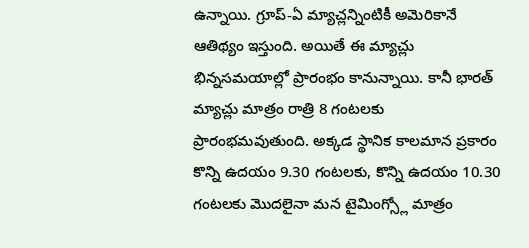ఉన్నాయి. గ్రూప్-ఏ మ్యాచ్లన్నింటికీ అమెరికానే ఆతిథ్యం ఇస్తుంది. అయితే ఈ మ్యాచ్లు భిన్నసమయాల్లో ప్రారంభం కానున్నాయి. కానీ భారత్ మ్యాచ్లు మాత్రం రాత్రి 8 గంటలకు ప్రారంభమవుతుంది. అక్కడ స్థానిక కాలమాన ప్రకారం కొన్ని ఉదయం 9.30 గంటలకు, కొన్ని ఉదయం 10.30 గంటలకు మొదలైనా మన టైమింగ్స్లో మాత్రం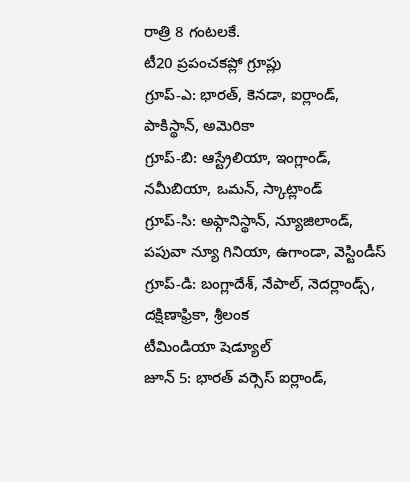రాత్రి 8 గంటలకే.
టీ20 ప్రపంచకప్లో గ్రూప్లు
గ్రూప్-ఎ: భారత్, కెనడా, ఐర్లాండ్, పాకిస్థాన్, అమెరికా
గ్రూప్-బి: ఆస్ట్రేలియా, ఇంగ్లాండ్, నమీబియా, ఒమన్, స్కాట్లాండ్
గ్రూప్-సి: అఫ్గానిస్థాన్, న్యూజిలాండ్, పపువా న్యూ గినియా, ఉగాండా, వెస్టిండీస్
గ్రూప్-డి: బంగ్లాదేశ్, నేపాల్, నెదర్లాండ్స్, దక్షిణాఫ్రికా, శ్రీలంక
టీమిండియా షెడ్యూల్
జూన్ 5: భారత్ వర్సెస్ ఐర్లాండ్,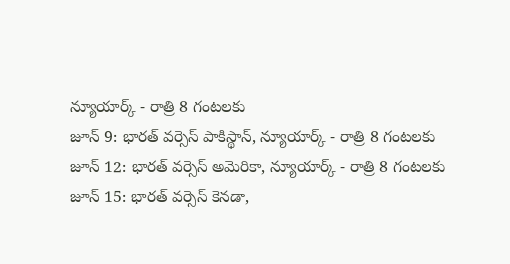న్యూయార్క్ - రాత్రి 8 గంటలకు
జూన్ 9: భారత్ వర్సెస్ పాకిస్థాన్, న్యూయార్క్ - రాత్రి 8 గంటలకు
జూన్ 12: భారత్ వర్సెస్ అమెరికా, న్యూయార్క్ - రాత్రి 8 గంటలకు
జూన్ 15: భారత్ వర్సెస్ కెనడా,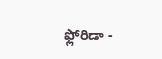ఫ్లోరిడా -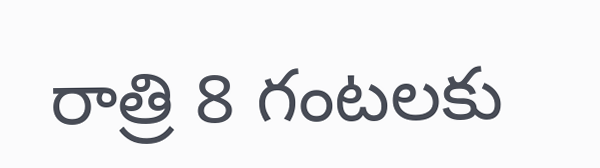రాత్రి 8 గంటలకు